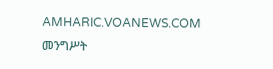AMHARIC.VOANEWS.COM
መንግሥት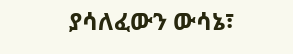ያሳለፈውን ውሳኔ፣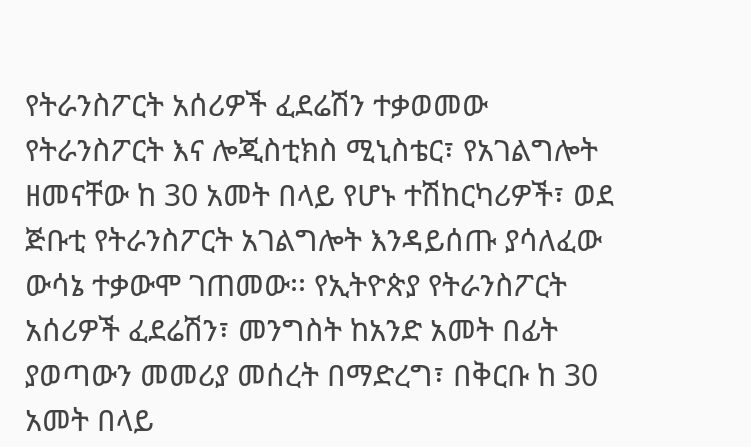የትራንስፖርት አሰሪዎች ፈደሬሽን ተቃወመው
የትራንስፖርት እና ሎጂስቲክስ ሚኒስቴር፣ የአገልግሎት ዘመናቸው ከ 30 አመት በላይ የሆኑ ተሽከርካሪዎች፣ ወደ ጅቡቲ የትራንስፖርት አገልግሎት እንዳይሰጡ ያሳለፈው ውሳኔ ተቃውሞ ገጠመው፡፡ የኢትዮጵያ የትራንስፖርት አሰሪዎች ፈደሬሽን፣ መንግስት ከአንድ አመት በፊት ያወጣውን መመሪያ መሰረት በማድረግ፣ በቅርቡ ከ 30 አመት በላይ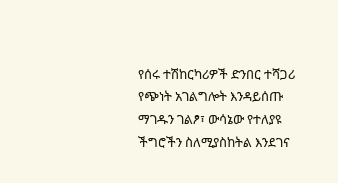የሰሩ ተሽከርካሪዎች ድንበር ተሻጋሪ የጭነት አገልግሎት እንዳይሰጡ ማገዱን ገልፆ፣ ውሳኔው የተለያዩ ችግሮችን ስለሚያስከትል እንደገና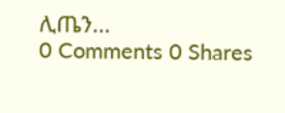ሊጤን...
0 Comments 0 Shares